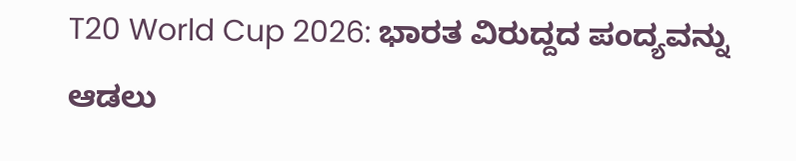T20 World Cup 2026: ಭಾರತ ವಿರುದ್ದದ ಪಂದ್ಯವನ್ನು ಆಡಲು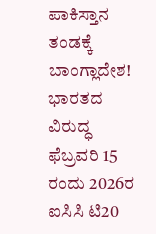ಪಾಕಿಸ್ತಾನ ತಂಡಕ್ಕೆ ಬಾಂಗ್ಲಾದೇಶ!
ಭಾರತದ ವಿರುದ್ಧ ಫೆಬ್ರವರಿ 15 ರಂದು 2026ರ ಐಸಿಸಿ ಟಿ20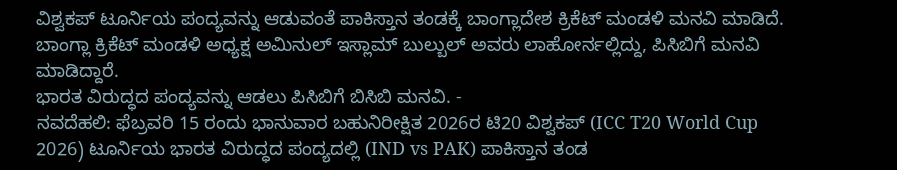ವಿಶ್ವಕಪ್ ಟೂರ್ನಿಯ ಪಂದ್ಯವನ್ನು ಆಡುವಂತೆ ಪಾಕಿಸ್ತಾನ ತಂಡಕ್ಕೆ ಬಾಂಗ್ಲಾದೇಶ ಕ್ರಿಕೆಟ್ ಮಂಡಳಿ ಮನವಿ ಮಾಡಿದೆ. ಬಾಂಗ್ಲಾ ಕ್ರಿಕೆಟ್ ಮಂಡಳಿ ಅಧ್ಯಕ್ಷ ಅಮಿನುಲ್ ಇಸ್ಲಾಮ್ ಬುಲ್ಬುಲ್ ಅವರು ಲಾಹೋರ್ನಲ್ಲಿದ್ದು, ಪಿಸಿಬಿಗೆ ಮನವಿ ಮಾಡಿದ್ದಾರೆ.
ಭಾರತ ವಿರುದ್ಧದ ಪಂದ್ಯವನ್ನು ಆಡಲು ಪಿಸಿಬಿಗೆ ಬಿಸಿಬಿ ಮನವಿ. -
ನವದೆಹಲಿ: ಫೆಬ್ರವರಿ 15 ರಂದು ಭಾನುವಾರ ಬಹುನಿರೀಕ್ಷಿತ 2026ರ ಟಿ20 ವಿಶ್ವಕಪ್ (ICC T20 World Cup 2026) ಟೂರ್ನಿಯ ಭಾರತ ವಿರುದ್ಧದ ಪಂದ್ಯದಲ್ಲಿ (IND vs PAK) ಪಾಕಿಸ್ತಾನ ತಂಡ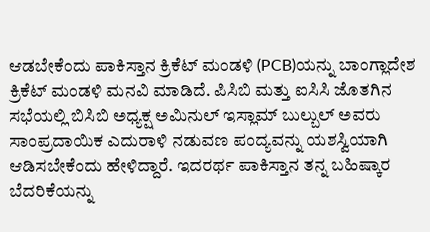ಆಡಬೇಕೆಂದು ಪಾಕಿಸ್ತಾನ ಕ್ರಿಕೆಟ್ ಮಂಡಳಿ (PCB)ಯನ್ನು ಬಾಂಗ್ಲಾದೇಶ ಕ್ರಿಕೆಟ್ ಮಂಡಳಿ ಮನವಿ ಮಾಡಿದೆ. ಪಿಸಿಬಿ ಮತ್ತು ಐಸಿಸಿ ಜೊತಗಿನ ಸಭೆಯಲ್ಲಿ ಬಿಸಿಬಿ ಅಧ್ಯಕ್ಷ ಅಮಿನುಲ್ ಇಸ್ಲಾಮ್ ಬುಲ್ಬುಲ್ ಅವರು ಸಾಂಪ್ರದಾಯಿಕ ಎದುರಾಳಿ ನಡುವಣ ಪಂದ್ಯವನ್ನು ಯಶಸ್ವಿಯಾಗಿ ಆಡಿಸಬೇಕೆಂದು ಹೇಳಿದ್ದಾರೆ. ಇದರರ್ಥ ಪಾಕಿಸ್ತಾನ ತನ್ನ ಬಹಿಷ್ಕಾರ ಬೆದರಿಕೆಯನ್ನು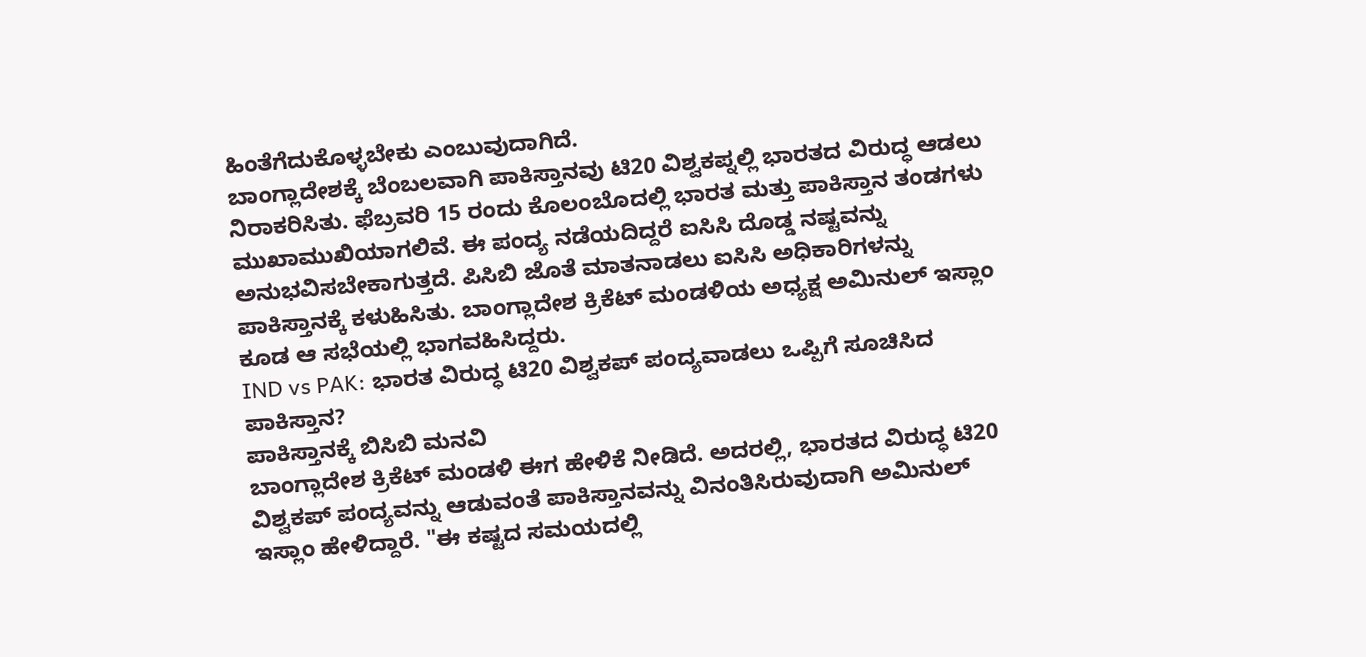ಹಿಂತೆಗೆದುಕೊಳ್ಳಬೇಕು ಎಂಬುವುದಾಗಿದೆ.
ಬಾಂಗ್ಲಾದೇಶಕ್ಕೆ ಬೆಂಬಲವಾಗಿ ಪಾಕಿಸ್ತಾನವು ಟಿ20 ವಿಶ್ವಕಪ್ನಲ್ಲಿ ಭಾರತದ ವಿರುದ್ಧ ಆಡಲು ನಿರಾಕರಿಸಿತು. ಫೆಬ್ರವರಿ 15 ರಂದು ಕೊಲಂಬೊದಲ್ಲಿ ಭಾರತ ಮತ್ತು ಪಾಕಿಸ್ತಾನ ತಂಡಗಳು ಮುಖಾಮುಖಿಯಾಗಲಿವೆ. ಈ ಪಂದ್ಯ ನಡೆಯದಿದ್ದರೆ ಐಸಿಸಿ ದೊಡ್ಡ ನಷ್ಟವನ್ನು ಅನುಭವಿಸಬೇಕಾಗುತ್ತದೆ. ಪಿಸಿಬಿ ಜೊತೆ ಮಾತನಾಡಲು ಐಸಿಸಿ ಅಧಿಕಾರಿಗಳನ್ನು ಪಾಕಿಸ್ತಾನಕ್ಕೆ ಕಳುಹಿಸಿತು. ಬಾಂಗ್ಲಾದೇಶ ಕ್ರಿಕೆಟ್ ಮಂಡಳಿಯ ಅಧ್ಯಕ್ಷ ಅಮಿನುಲ್ ಇಸ್ಲಾಂ ಕೂಡ ಆ ಸಭೆಯಲ್ಲಿ ಭಾಗವಹಿಸಿದ್ದರು.
IND vs PAK: ಭಾರತ ವಿರುದ್ಧ ಟಿ20 ವಿಶ್ವಕಪ್ ಪಂದ್ಯವಾಡಲು ಒಪ್ಪಿಗೆ ಸೂಚಿಸಿದ ಪಾಕಿಸ್ತಾನ?
ಪಾಕಿಸ್ತಾನಕ್ಕೆ ಬಿಸಿಬಿ ಮನವಿ
ಬಾಂಗ್ಲಾದೇಶ ಕ್ರಿಕೆಟ್ ಮಂಡಳಿ ಈಗ ಹೇಳಿಕೆ ನೀಡಿದೆ. ಅದರಲ್ಲಿ, ಭಾರತದ ವಿರುದ್ಧ ಟಿ20 ವಿಶ್ವಕಪ್ ಪಂದ್ಯವನ್ನು ಆಡುವಂತೆ ಪಾಕಿಸ್ತಾನವನ್ನು ವಿನಂತಿಸಿರುವುದಾಗಿ ಅಮಿನುಲ್ ಇಸ್ಲಾಂ ಹೇಳಿದ್ದಾರೆ. "ಈ ಕಷ್ಟದ ಸಮಯದಲ್ಲಿ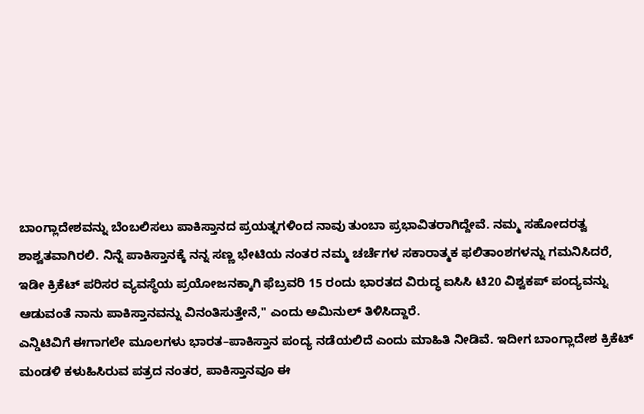ಬಾಂಗ್ಲಾದೇಶವನ್ನು ಬೆಂಬಲಿಸಲು ಪಾಕಿಸ್ತಾನದ ಪ್ರಯತ್ನಗಳಿಂದ ನಾವು ತುಂಬಾ ಪ್ರಭಾವಿತರಾಗಿದ್ದೇವೆ. ನಮ್ಮ ಸಹೋದರತ್ವ ಶಾಶ್ವತವಾಗಿರಲಿ. ನಿನ್ನೆ ಪಾಕಿಸ್ತಾನಕ್ಕೆ ನನ್ನ ಸಣ್ಣ ಭೇಟಿಯ ನಂತರ ನಮ್ಮ ಚರ್ಚೆಗಳ ಸಕಾರಾತ್ಮಕ ಫಲಿತಾಂಶಗಳನ್ನು ಗಮನಿಸಿದರೆ, ಇಡೀ ಕ್ರಿಕೆಟ್ ಪರಿಸರ ವ್ಯವಸ್ಥೆಯ ಪ್ರಯೋಜನಕ್ಕಾಗಿ ಫೆಬ್ರವರಿ 15 ರಂದು ಭಾರತದ ವಿರುದ್ಧ ಐಸಿಸಿ ಟಿ20 ವಿಶ್ವಕಪ್ ಪಂದ್ಯವನ್ನು ಆಡುವಂತೆ ನಾನು ಪಾಕಿಸ್ತಾನವನ್ನು ವಿನಂತಿಸುತ್ತೇನೆ," ಎಂದು ಅಮಿನುಲ್ ತಿಳಿಸಿದ್ದಾರೆ.
ಎನ್ಡಿಟಿವಿಗೆ ಈಗಾಗಲೇ ಮೂಲಗಳು ಭಾರತ–ಪಾಕಿಸ್ತಾನ ಪಂದ್ಯ ನಡೆಯಲಿದೆ ಎಂದು ಮಾಹಿತಿ ನೀಡಿವೆ. ಇದೀಗ ಬಾಂಗ್ಲಾದೇಶ ಕ್ರಿಕೆಟ್ ಮಂಡಳಿ ಕಳುಹಿಸಿರುವ ಪತ್ರದ ನಂತರ, ಪಾಕಿಸ್ತಾನವೂ ಈ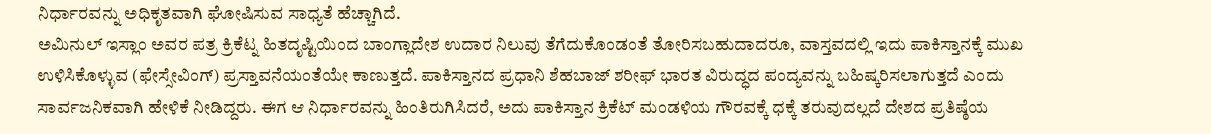ನಿರ್ಧಾರವನ್ನು ಅಧಿಕೃತವಾಗಿ ಘೋಷಿಸುವ ಸಾಧ್ಯತೆ ಹೆಚ್ಚಾಗಿದೆ.
ಅಮಿನುಲ್ ಇಸ್ಲಾಂ ಅವರ ಪತ್ರ ಕ್ರಿಕೆಟ್ನ ಹಿತದೃಷ್ಟಿಯಿಂದ ಬಾಂಗ್ಲಾದೇಶ ಉದಾರ ನಿಲುವು ತೆಗೆದುಕೊಂಡಂತೆ ತೋರಿಸಬಹುದಾದರೂ, ವಾಸ್ತವದಲ್ಲಿ ಇದು ಪಾಕಿಸ್ತಾನಕ್ಕೆ ಮುಖ ಉಳಿಸಿಕೊಳ್ಳುವ (ಫೇಸ್ಸೇವಿಂಗ್) ಪ್ರಸ್ತಾವನೆಯಂತೆಯೇ ಕಾಣುತ್ತದೆ. ಪಾಕಿಸ್ತಾನದ ಪ್ರಧಾನಿ ಶೆಹಬಾಜ್ ಶರೀಫ್ ಭಾರತ ವಿರುದ್ಧದ ಪಂದ್ಯವನ್ನು ಬಹಿಷ್ಕರಿಸಲಾಗುತ್ತದೆ ಎಂದು ಸಾರ್ವಜನಿಕವಾಗಿ ಹೇಳಿಕೆ ನೀಡಿದ್ದರು. ಈಗ ಆ ನಿರ್ಧಾರವನ್ನು ಹಿಂತಿರುಗಿಸಿದರೆ, ಅದು ಪಾಕಿಸ್ತಾನ ಕ್ರಿಕೆಟ್ ಮಂಡಳಿಯ ಗೌರವಕ್ಕೆ ಧಕ್ಕೆ ತರುವುದಲ್ಲದೆ ದೇಶದ ಪ್ರತಿಷ್ಠೆಯ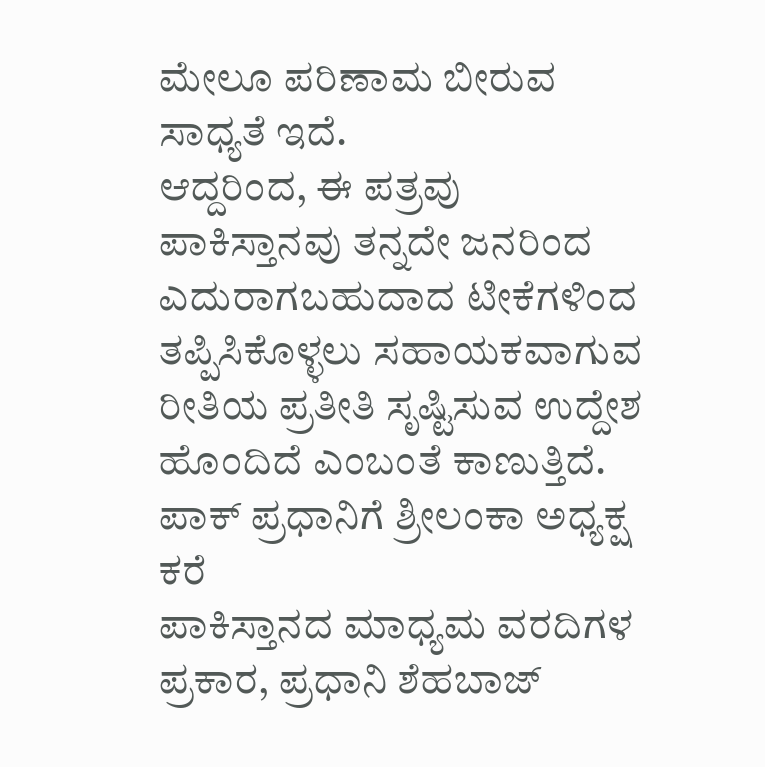ಮೇಲೂ ಪರಿಣಾಮ ಬೀರುವ ಸಾಧ್ಯತೆ ಇದೆ.
ಆದ್ದರಿಂದ, ಈ ಪತ್ರವು ಪಾಕಿಸ್ತಾನವು ತನ್ನದೇ ಜನರಿಂದ ಎದುರಾಗಬಹುದಾದ ಟೀಕೆಗಳಿಂದ ತಪ್ಪಿಸಿಕೊಳ್ಳಲು ಸಹಾಯಕವಾಗುವ ರೀತಿಯ ಪ್ರತೀತಿ ಸೃಷ್ಟಿಸುವ ಉದ್ದೇಶ ಹೊಂದಿದೆ ಎಂಬಂತೆ ಕಾಣುತ್ತಿದೆ.
ಪಾಕ್ ಪ್ರಧಾನಿಗೆ ಶ್ರೀಲಂಕಾ ಅಧ್ಯಕ್ಷ ಕರೆ
ಪಾಕಿಸ್ತಾನದ ಮಾಧ್ಯಮ ವರದಿಗಳ ಪ್ರಕಾರ, ಪ್ರಧಾನಿ ಶೆಹಬಾಜ್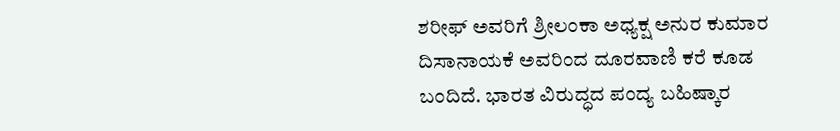ಶರೀಫ್ ಅವರಿಗೆ ಶ್ರೀಲಂಕಾ ಅಧ್ಯಕ್ಷ ಅನುರ ಕುಮಾರ ದಿಸಾನಾಯಕೆ ಅವರಿಂದ ದೂರವಾಣಿ ಕರೆ ಕೂಡ ಬಂದಿದೆ. ಭಾರತ ವಿರುದ್ಧದ ಪಂದ್ಯ ಬಹಿಷ್ಕಾರ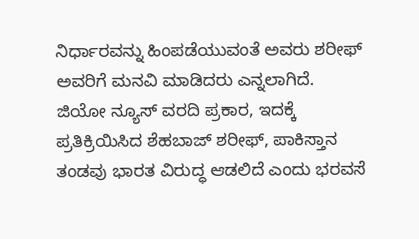ನಿರ್ಧಾರವನ್ನು ಹಿಂಪಡೆಯುವಂತೆ ಅವರು ಶರೀಫ್ ಅವರಿಗೆ ಮನವಿ ಮಾಡಿದರು ಎನ್ನಲಾಗಿದೆ. ಜಿಯೋ ನ್ಯೂಸ್ ವರದಿ ಪ್ರಕಾರ, ಇದಕ್ಕೆ ಪ್ರತಿಕ್ರಿಯಿಸಿದ ಶೆಹಬಾಜ್ ಶರೀಫ್, ಪಾಕಿಸ್ತಾನ ತಂಡವು ಭಾರತ ವಿರುದ್ಧ ಆಡಲಿದೆ ಎಂದು ಭರವಸೆ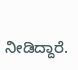ನೀಡಿದ್ದಾರೆ.